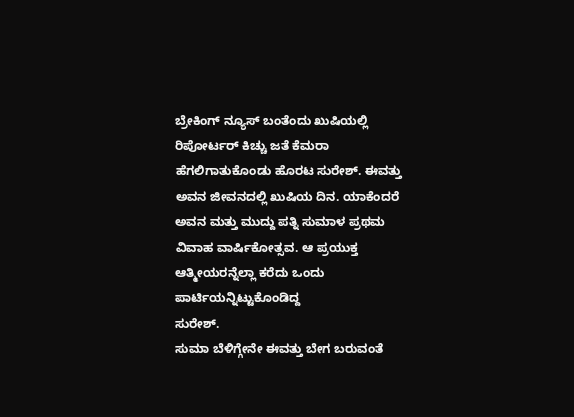ಬ್ರೇಕಿಂಗ್ ನ್ಯೂಸ್ ಬಂತೆಂದು ಖುಷಿಯಲ್ಲಿ ರಿಪೋರ್ಟರ್ ಕಿಚ್ಚು ಜತೆ ಕೆಮರಾ ಹೆಗಲಿಗಾತುಕೊಂಡು ಹೊರಟ ಸುರೇಶ್. ಈವತ್ತು ಅವನ ಜೀವನದಲ್ಲಿ ಖುಷಿಯ ದಿನ. ಯಾಕೆಂದರೆ ಅವನ ಮತ್ತು ಮುದ್ದು ಪತ್ನಿ ಸುಮಾಳ ಪ್ರಥಮ ವಿವಾಹ ವಾರ್ಷಿಕೋತ್ಸವ. ಆ ಪ್ರಯುಕ್ತ ಆತ್ಮೀಯರನ್ನೆಲ್ಲಾ ಕರೆದು ಒಂದು ಪಾರ್ಟಿಯನ್ನಿಟ್ಟುಕೊಂಡಿದ್ದ
ಸುರೇಶ್.
ಸುಮಾ ಬೆಳಿಗ್ಗೇನೇ ಈವತ್ತು ಬೇಗ ಬರುವಂತೆ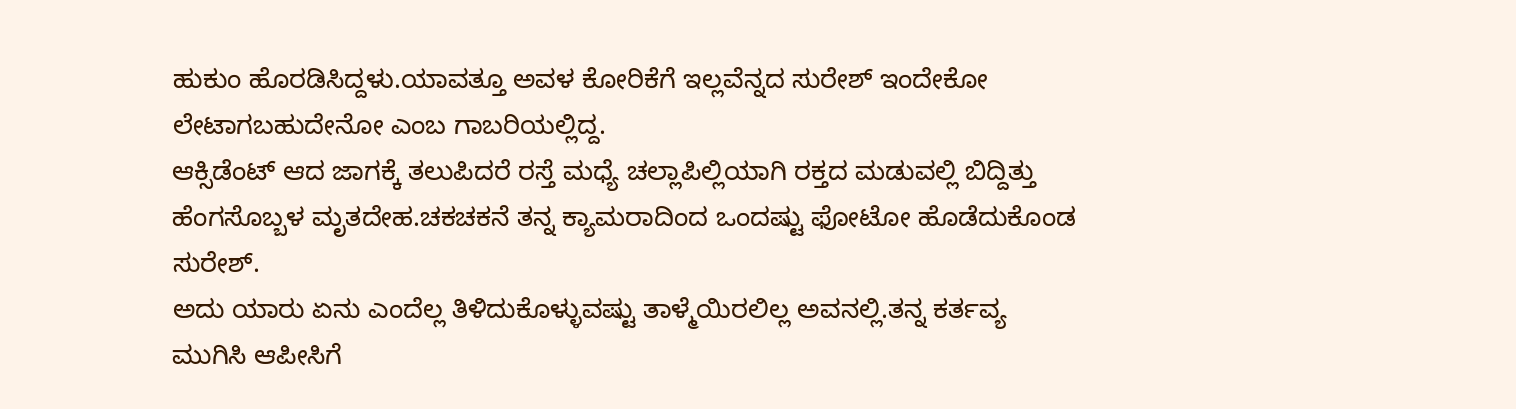ಹುಕುಂ ಹೊರಡಿಸಿದ್ದಳು.ಯಾವತ್ತೂ ಅವಳ ಕೋರಿಕೆಗೆ ಇಲ್ಲವೆನ್ನದ ಸುರೇಶ್ ಇಂದೇಕೋ ಲೇಟಾಗಬಹುದೇನೋ ಎಂಬ ಗಾಬರಿಯಲ್ಲಿದ್ದ.
ಆಕ್ಸಿಡೆಂಟ್ ಆದ ಜಾಗಕ್ಕೆ ತಲುಪಿದರೆ ರಸ್ತೆ ಮಧ್ಯೆ ಚಲ್ಲಾಪಿಲ್ಲಿಯಾಗಿ ರಕ್ತದ ಮಡುವಲ್ಲಿ ಬಿದ್ದಿತ್ತು ಹೆಂಗಸೊಬ್ಬಳ ಮೃತದೇಹ.ಚಕಚಕನೆ ತನ್ನ ಕ್ಯಾಮರಾದಿಂದ ಒಂದಷ್ಟು ಫೋಟೋ ಹೊಡೆದುಕೊಂಡ ಸುರೇಶ್.
ಅದು ಯಾರು ಏನು ಎಂದೆಲ್ಲ ತಿಳಿದುಕೊಳ್ಳುವಷ್ಟು ತಾಳ್ಮೆಯಿರಲಿಲ್ಲ ಅವನಲ್ಲಿ.ತನ್ನ ಕರ್ತವ್ಯ ಮುಗಿಸಿ ಆಪೀಸಿಗೆ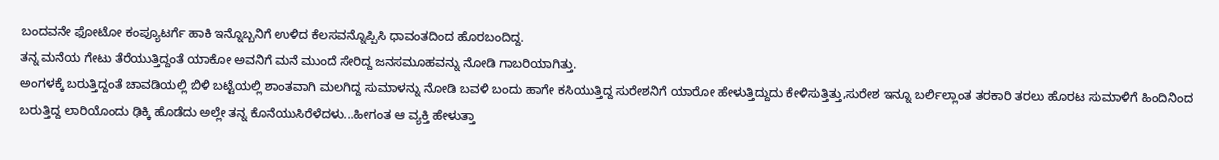ಬಂದವನೇ ಫೋಟೋ ಕಂಪ್ಯೂಟರ್ಗೆ ಹಾಕಿ ಇನ್ನೊಬ್ಬನಿಗೆ ಉಳಿದ ಕೆಲಸವನ್ನೊಪ್ಪಿಸಿ ಧಾವಂತದಿಂದ ಹೊರಬಂದಿದ್ದ.
ತನ್ನ ಮನೆಯ ಗೇಟು ತೆರೆಯುತ್ತಿದ್ದಂತೆ ಯಾಕೋ ಅವನಿಗೆ ಮನೆ ಮುಂದೆ ಸೇರಿದ್ದ ಜನಸಮೂಹವನ್ನು ನೋಡಿ ಗಾಬರಿಯಾಗಿತ್ತು.
ಅಂಗಳಕ್ಕೆ ಬರುತ್ತಿದ್ದಂತೆ ಚಾವಡಿಯಲ್ಲಿ ಬಿಳಿ ಬಟ್ಟೆಯಲ್ಲಿ ಶಾಂತವಾಗಿ ಮಲಗಿದ್ದ ಸುಮಾಳನ್ನು ನೋಡಿ ಬವಳಿ ಬಂದು ಹಾಗೇ ಕಸಿಯುತ್ತಿದ್ದ ಸುರೇಶನಿಗೆ ಯಾರೋ ಹೇಳುತ್ತಿದ್ದುದು ಕೇಳಿಸುತ್ತಿತ್ತು,ಸುರೇಶ ಇನ್ನೂ ಬರ್ಲಿಲ್ಲಾಂತ ತರಕಾರಿ ತರಲು ಹೊರಟ ಸುಮಾಳಿಗೆ ಹಿಂದಿನಿಂದ ಬರುತ್ತಿದ್ದ ಲಾರಿಯೊಂದು ಢಿಕ್ಕಿ ಹೊಡೆದು ಅಲ್ಲೇ ತನ್ನ ಕೊನೆಯುಸಿರೆಳೆದಳು...ಹೀಗಂತ ಆ ವ್ಯಕ್ತಿ ಹೇಳುತ್ತಾ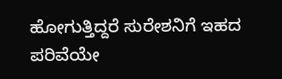ಹೋಗುತ್ತಿದ್ದರೆ ಸುರೇಶನಿಗೆ ಇಹದ ಪರಿವೆಯೇ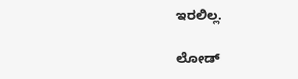ಇರಲಿಲ್ಲ.

ಲೋಡ್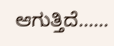ಆಗುತ್ತಿದೆ......